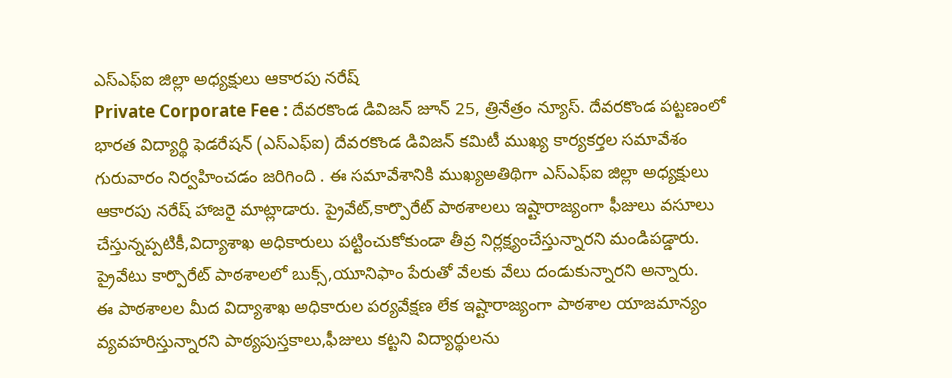ఎస్ఎఫ్ఐ జిల్లా అధ్యక్షులు ఆకారపు నరేష్
Private Corporate Fee : దేవరకొండ డివిజన్ జూన్ 25, త్రినేత్రం న్యూస్. దేవరకొండ పట్టణంలో భారత విద్యార్థి ఫెడరేషన్ (ఎస్ఎఫ్ఐ) దేవరకొండ డివిజన్ కమిటీ ముఖ్య కార్యకర్తల సమావేశం గురువారం నిర్వహించడం జరిగింది . ఈ సమావేశానికి ముఖ్యఅతిథిగా ఎస్ఎఫ్ఐ జిల్లా అధ్యక్షులు ఆకారపు నరేష్ హాజరై మాట్లాడారు. ప్రైవేట్,కార్పొరేట్ పాఠశాలలు ఇష్టారాజ్యంగా ఫీజులు వసూలు చేస్తున్నప్పటికీ,విద్యాశాఖ అధికారులు పట్టించుకోకుండా తీవ్ర నిర్లక్ష్యంచేస్తున్నారని మండిపడ్డారు. ప్రైవేటు కార్పొరేట్ పాఠశాలలో బుక్స్,యూనిఫాం పేరుతో వేలకు వేలు దండుకున్నారని అన్నారు.
ఈ పాఠశాలల మీద విద్యాశాఖ అధికారుల పర్యవేక్షణ లేక ఇష్టారాజ్యంగా పాఠశాల యాజమాన్యం వ్యవహరిస్తున్నారని పాఠ్యపుస్తకాలు,ఫీజులు కట్టని విద్యార్థులను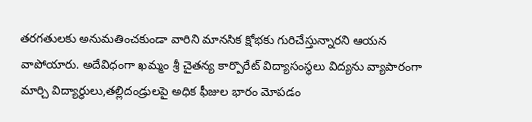తరగతులకు అనుమతించకుండా వారిని మానసిక క్షోభకు గురిచేస్తున్నారని ఆయన వాపోయారు. అదేవిధంగా ఖమ్మం శ్రీ చైతన్య కార్పొరేట్ విద్యాసంస్థలు విద్యను వ్యాపారంగా మార్చి విద్యార్థులు,తల్లిదండ్రులపై అధిక ఫీజుల భారం మోపడం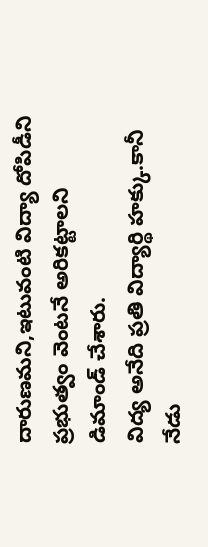దారుణమని,ఇటువంటి విద్యా దోపిడీని ప్రభుత్వం వెంటనే అరికట్టాలని డిమాండ్ చేశారు.
విద్య అనేది ప్రతి విద్యార్థి హక్కు.కానీ నేడు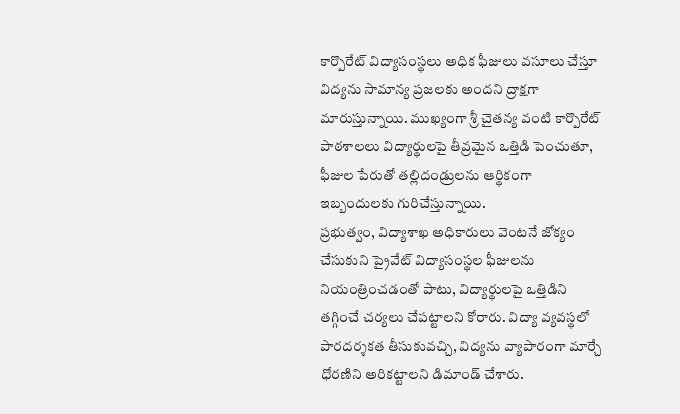కార్పొరేట్ విద్యాసంస్థలు అధిక ఫీజులు వసూలు చేస్తూ విద్యను సామాన్య ప్రజలకు అందని ద్రాక్షగా మారుస్తున్నాయి. ముఖ్యంగా శ్రీ చైతన్య వంటి కార్పొరేట్ పాఠశాలలు విద్యార్థులపై తీవ్రమైన ఒత్తిడి పెంచుతూ, ఫీజుల పేరుతో తల్లిదండ్రులను ఆర్థికంగా ఇబ్బందులకు గురిచేస్తున్నాయి.
ప్రభుత్వం, విద్యాశాఖ అధికారులు వెంటనే జోక్యం చేసుకుని ప్రైవేట్ విద్యాసంస్థల ఫీజులను నియంత్రించడంతో పాటు, విద్యార్థులపై ఒత్తిడిని తగ్గించే చర్యలు చేపట్టాలని కోరారు. విద్యా వ్యవస్థలో పారదర్శకత తీసుకువచ్చి, విద్యను వ్యాపారంగా మార్చే ధోరణిని అరికట్టాలని డిమాండ్ చేశారు.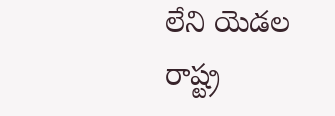లేని యెడల రాష్ట్ర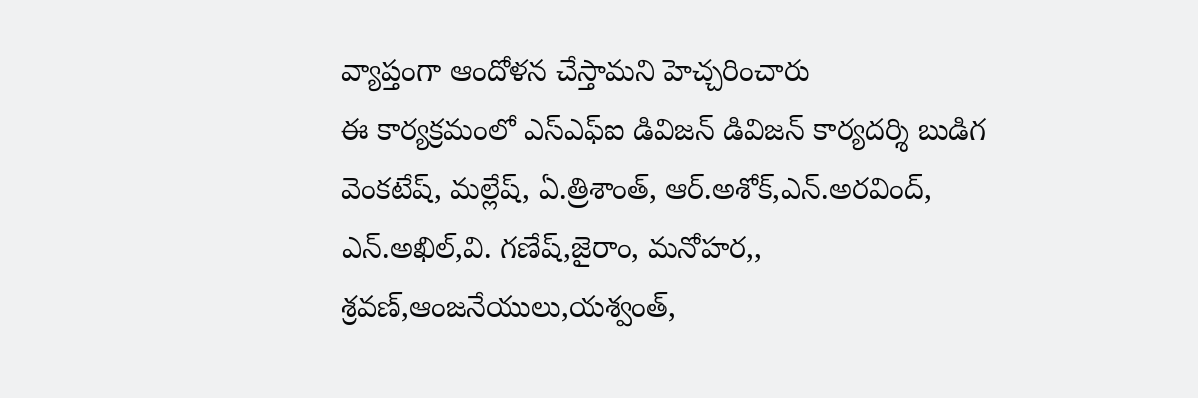వ్యాప్తంగా ఆందోళన చేస్తామని హెచ్చరించారు
ఈ కార్యక్రమంలో ఎస్ఎఫ్ఐ డివిజన్ డివిజన్ కార్యదర్శి బుడిగ వెంకటేష్, మల్లేష్, ఏ.త్రిశాంత్, ఆర్.అశోక్,ఎన్.అరవింద్, ఎన్.అఖిల్,వి. గణేష్,జైరాం, మనోహర,, శ్రవణ్,ఆంజనేయులు,యశ్వంత్,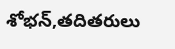శోభన్,తదితరులు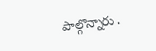పాల్గొన్నారు .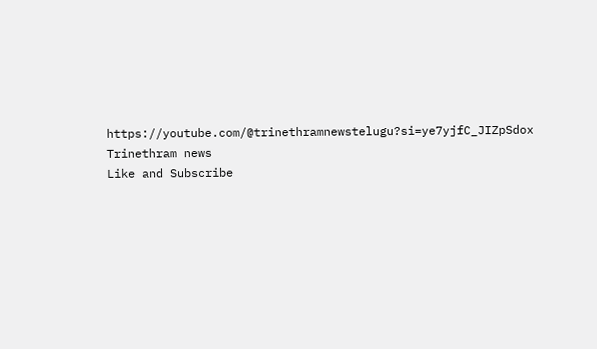https://youtube.com/@trinethramnewstelugu?si=ye7yjfC_JIZpSdox
Trinethram news
Like and Subscribe